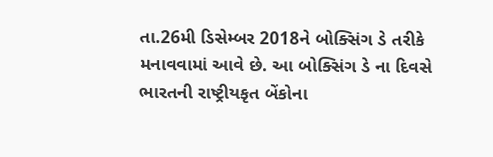તા.26મી ડિસેમ્બર 2018ને બોક્સિંગ ડે તરીકે મનાવવામાં આવે છે. આ બોક્સિંગ ડે ના દિવસે ભારતની રાષ્ટ્રીયકૃત બેંકોના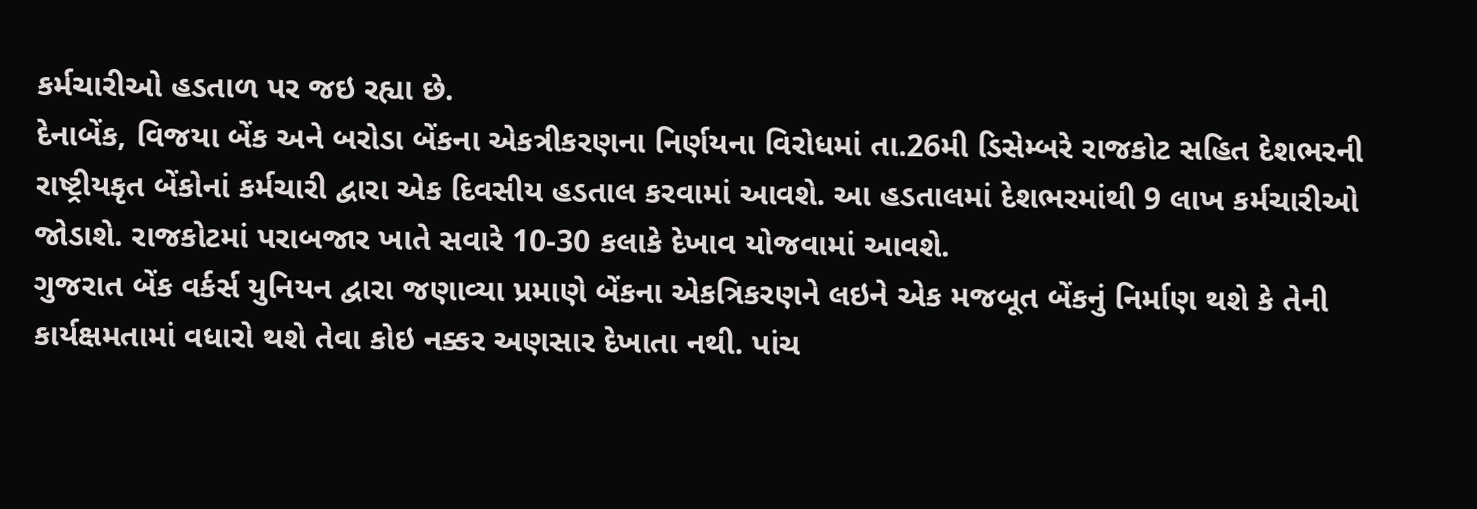કર્મચારીઓ હડતાળ પર જઇ રહ્યા છે.
દેનાબેંક, વિજયા બેંક અને બરોડા બેંકના એકત્રીકરણના નિર્ણયના વિરોધમાં તા.26મી ડિસેમ્બરે રાજકોટ સહિત દેશભરની રાષ્ટ્રીયકૃત બેંકોનાં કર્મચારી દ્વારા એક દિવસીય હડતાલ કરવામાં આવશે. આ હડતાલમાં દેશભરમાંથી 9 લાખ કર્મચારીઓ જોડાશે. રાજકોટમાં પરાબજાર ખાતે સવારે 10-30 કલાકે દેખાવ યોજવામાં આવશે.
ગુજરાત બેંક વર્કર્સ યુનિયન દ્વારા જણાવ્યા પ્રમાણે બેંકના એકત્રિકરણને લઇને એક મજબૂત બેંકનું નિર્માણ થશે કે તેની કાર્યક્ષમતામાં વધારો થશે તેવા કોઇ નક્કર અણસાર દેખાતા નથી. પાંચ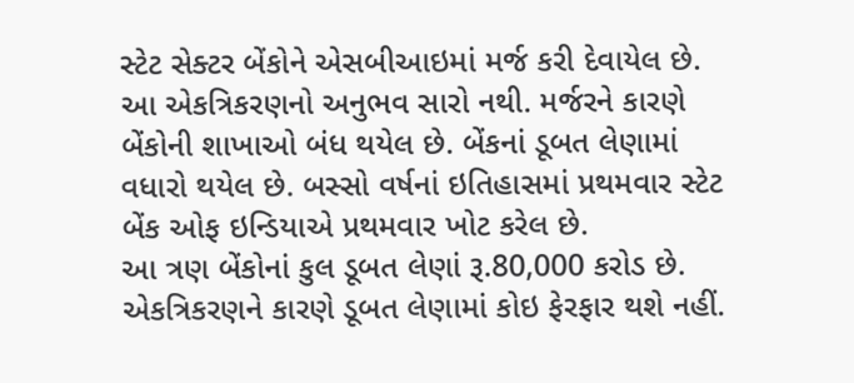સ્ટેટ સેક્ટર બેંકોને એસબીઆઇમાં મર્જ કરી દેવાયેલ છે. આ એકત્રિકરણનો અનુભવ સારો નથી. મર્જરને કારણે બેંકોની શાખાઓ બંધ થયેલ છે. બેંકનાં ડૂબત લેણામાં વધારો થયેલ છે. બસ્સો વર્ષનાં ઇતિહાસમાં પ્રથમવાર સ્ટેટ બેંક ઓફ ઇન્ડિયાએ પ્રથમવાર ખોટ કરેલ છે.
આ ત્રણ બેંકોનાં કુલ ડૂબત લેણાં રૂ.80,000 કરોડ છે. એકત્રિકરણને કારણે ડૂબત લેણામાં કોઇ ફેરફાર થશે નહીં.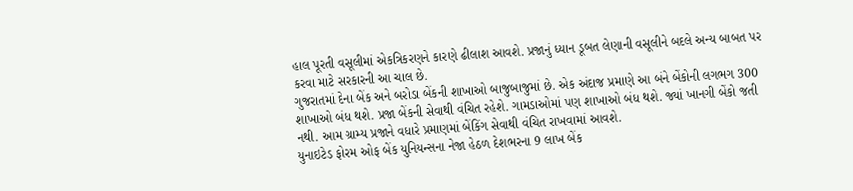હાલ પૂરતી વસૂલીમાં એકત્રિકરણને કારણે ઢીલાશ આવશે. પ્રજાનું ધ્યાન ડૂબત લેણાની વસૂલીને બદલે અન્ય બાબત પર કરવા માટે સરકારની આ ચાલ છે.
ગુજરાતમાં દેના બેંક અને બરોડા બેંકની શાખાઓ બાજુબાજુમાં છે. એક અંદાજ પ્રમાણે આ બંને બેંકોની લગભગ 300 શાખાઓ બંધ થશે. પ્રજા બેંકની સેવાથી વંચિત રહેશે. ગામડાઓમાં પણ શાખાઓ બંધ થશે. જ્યાં ખાનગી બેંકો જતી નથી. આમ ગ્રામ્ય પ્રજાને વધારે પ્રમાણમાં બેંકિંગ સેવાથી વંચિત રાખવામાં આવશે.
યુનાઇટેડ ફોરમ ઓફ બેંક યુનિયન્સના નેજા હેઠળ દેશભરના 9 લાખ બેંક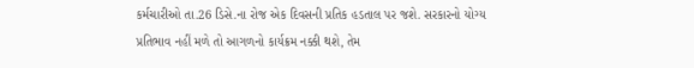કર્મચારીઓ તા.26 ડિસે.ના રોજ એક દિવસની પ્રતિક હડતાલ પર જશે. સરકારનો યોગ્ય પ્રતિભાવ નહીં મળે તો આગળનો કાર્યક્રમ નક્કી થશે, તેમ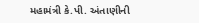મહામંત્રી કે.પી. અંતાણીની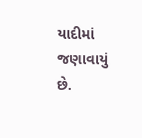યાદીમાં જણાવાયું છે.